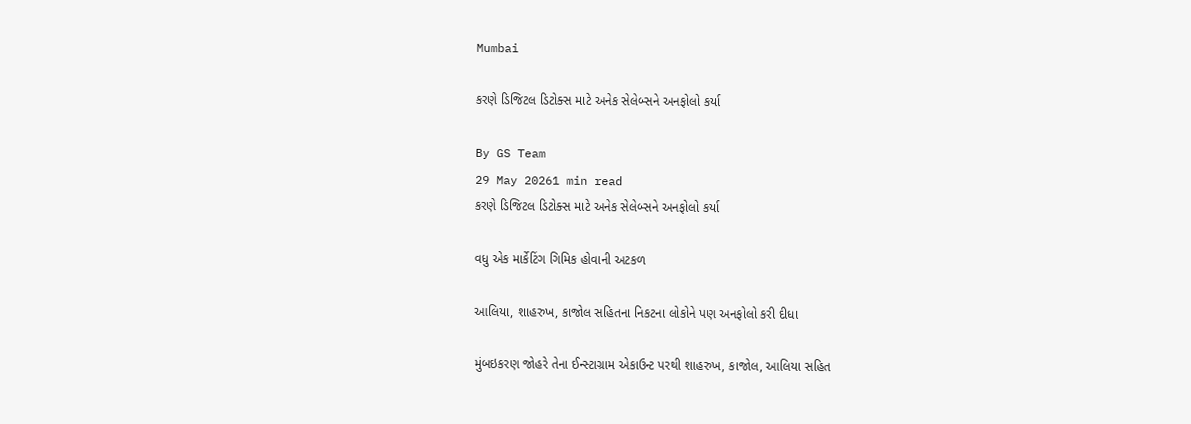Mumbai

કરણે ડિજિટલ ડિટોક્સ માટે અનેક સેલેબ્સને અનફોલો કર્યા

By GS Team
29 May 20261 min read
કરણે ડિજિટલ ડિટોક્સ માટે અનેક સેલેબ્સને અનફોલો કર્યા

વધુ એક માર્કેટિંગ ગિમિક હોવાની અટકળ

આલિયા, શાહરુખ, કાજોલ સહિતના નિકટના લોકોને પણ અનફોલો કરી દીધા

મુંબઇકરણ જોહરે તેના ઈન્સ્ટાગ્રામ એકાઉન્ટ પરથી શાહરુખ, કાજોલ, આલિયા સહિત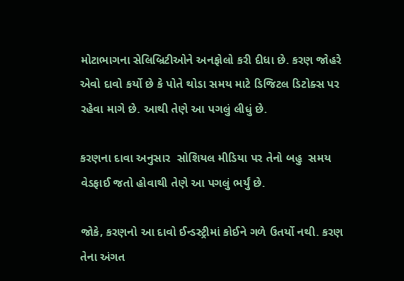મોટાભાગના સેલિબ્રિટીઓને અનફોલો કરી દીધા છે. કરણ જોહરે એવો દાવો કર્યો છે કે પોતે થોડા સમય માટે ડિજિટલ ડિટોક્સ પર રહેવા માગે છે. આથી તેણે આ પગલું લીધું છે.

કરણના દાવા અનુસાર  સોશિયલ મીડિયા પર તેનો બહુ  સમય વેડફાઈ જતો હોવાથી તેણે આ પગલું ભર્યું છે.

જોકે, કરણનો આ દાવો ઈન્ડસ્ટ્રીમાં કોઈને ગળે ઉતર્યો નથી. કરણ તેના અંગત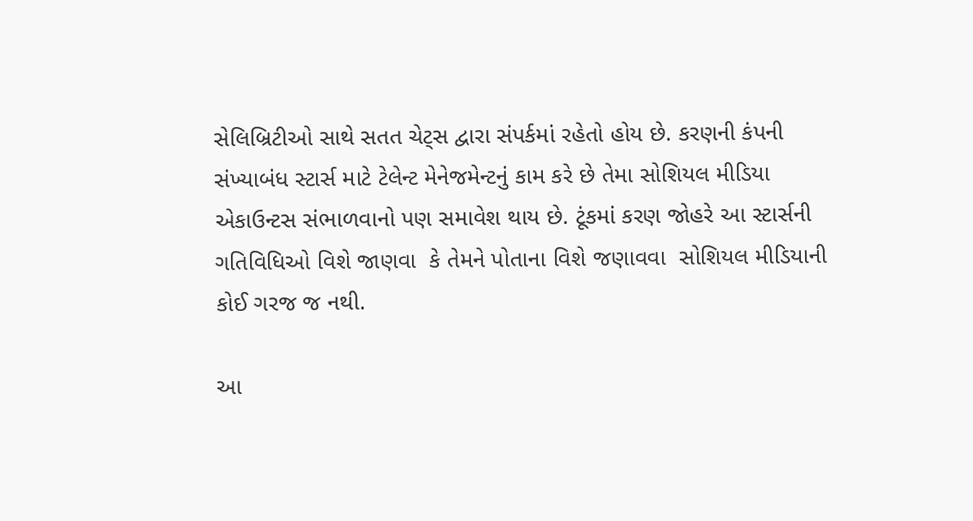સેલિબ્રિટીઓ સાથે સતત ચેટ્સ દ્વારા સંપર્કમાં રહેતો હોય છે. કરણની કંપની સંખ્યાબંધ સ્ટાર્સ માટે ટેલેન્ટ મેનેજમેન્ટનું કામ કરે છે તેમા સોશિયલ મીડિયા એકાઉન્ટસ સંભાળવાનો પણ સમાવેશ થાય છે. ટૂંકમાં કરણ જોહરે આ સ્ટાર્સની ગતિવિધિઓ વિશે જાણવા  કે તેમને પોતાના વિશે જણાવવા  સોશિયલ મીડિયાની કોઈ ગરજ જ નથી.

આ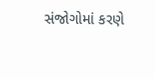સંજોગોમાં કરણે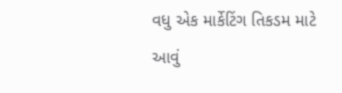વધુ એક માર્કેટિંગ તિકડમ માટે આવું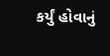કર્યું હોવાનું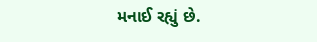મનાઈ રહ્યું છે.